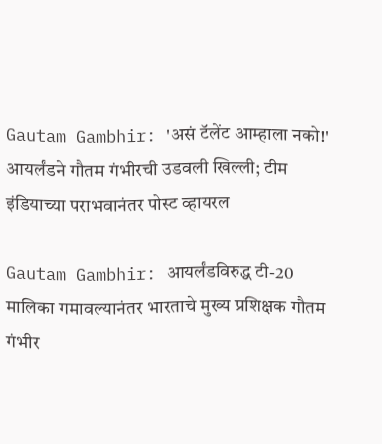Gautam Gambhir: 'असं टॅलेंट आम्हाला नको!' आयर्लंडने गौतम गंभीरची उडवली खिल्ली; टीम इंडियाच्या पराभवानंतर पोस्ट व्हायरल

Gautam Gambhir: आयर्लंडविरुद्ध टी-20 मालिका गमावल्यानंतर भारताचे मुख्य प्रशिक्षक गौतम गंभीर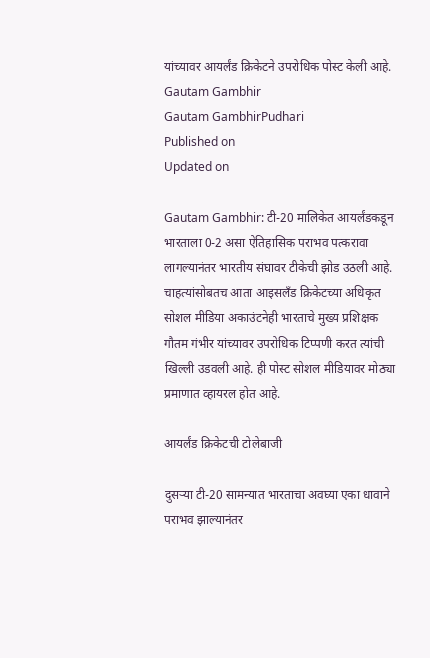यांच्यावर आयर्लंड क्रिकेटने उपरोधिक पोस्ट केली आहे.
Gautam Gambhir
Gautam GambhirPudhari
Published on
Updated on

Gautam Gambhir: टी-20 मालिकेत आयर्लंडकडून भारताला 0-2 असा ऐतिहासिक पराभव पत्करावा लागल्यानंतर भारतीय संघावर टीकेची झोड उठली आहे. चाहत्यांसोबतच आता आइसलँड क्रिकेटच्या अधिकृत सोशल मीडिया अकाउंटनेही भारताचे मुख्य प्रशिक्षक गौतम गंभीर यांच्यावर उपरोधिक टिप्पणी करत त्यांची खिल्ली उडवली आहे. ही पोस्ट सोशल मीडियावर मोठ्या प्रमाणात व्हायरल होत आहे.

आयर्लंड क्रिकेटची टोलेबाजी

दुसऱ्या टी-20 सामन्यात भारताचा अवघ्या एका धावाने पराभव झाल्यानंतर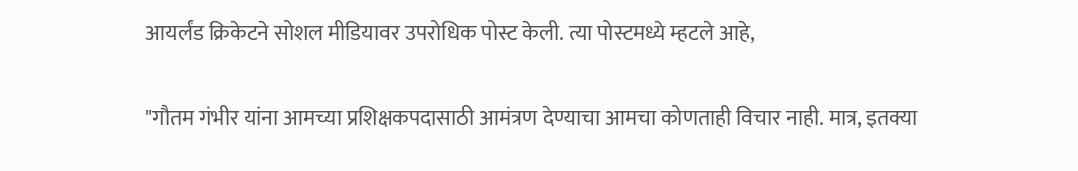आयर्लंड क्रिकेटने सोशल मीडियावर उपरोधिक पोस्ट केली. त्या पोस्टमध्ये म्हटले आहे,

"गौतम गंभीर यांना आमच्या प्रशिक्षकपदासाठी आमंत्रण देण्याचा आमचा कोणताही विचार नाही. मात्र, इतक्या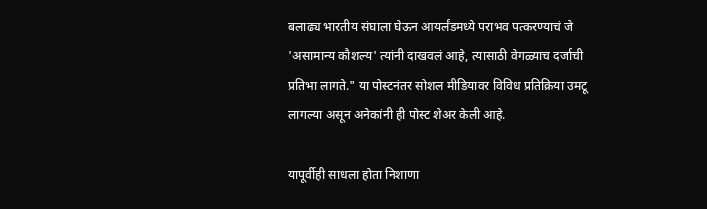बलाढ्य भारतीय संघाला घेऊन आयर्लंडमध्ये पराभव पत्करण्याचं जे 'असामान्य कौशल्य' त्यांनी दाखवलं आहे, त्यासाठी वेगळ्याच दर्जाची प्रतिभा लागते." या पोस्टनंतर सोशल मीडियावर विविध प्रतिक्रिया उमटू लागल्या असून अनेकांनी ही पोस्ट शेअर केली आहे.

यापूर्वीही साधला होता निशाणा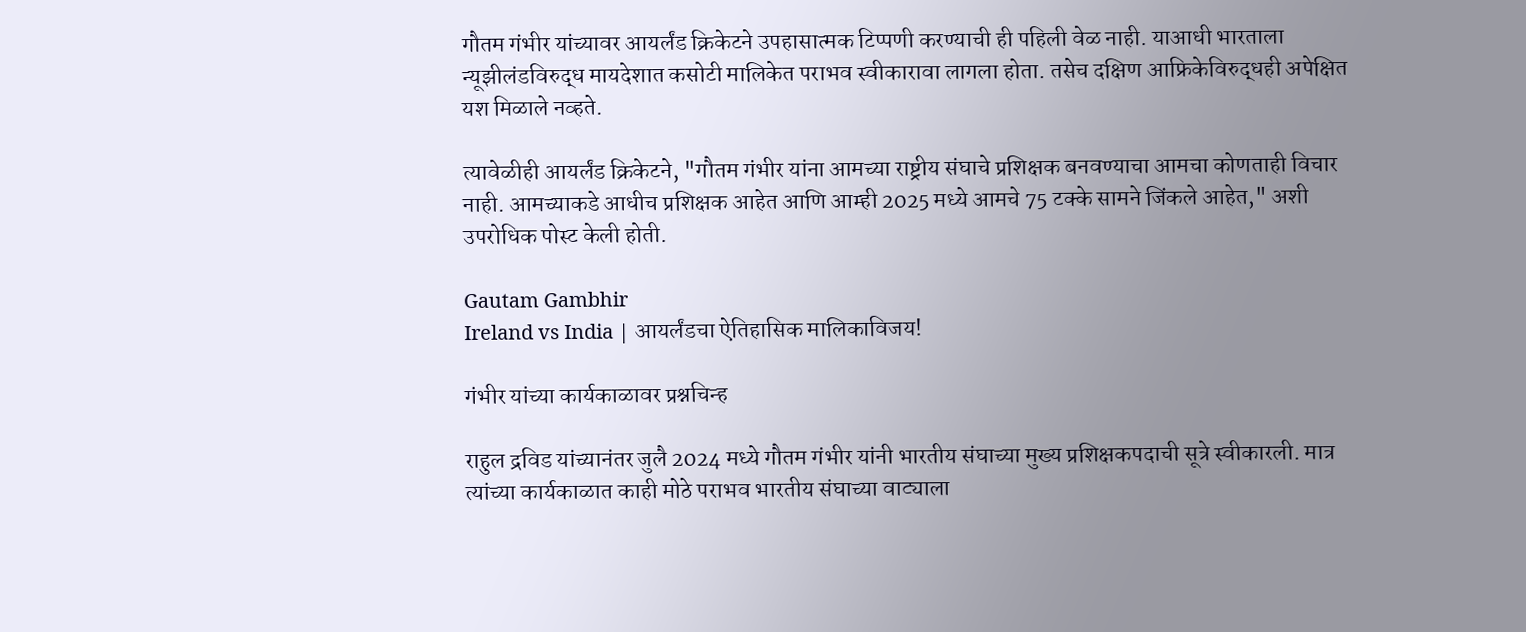गौतम गंभीर यांच्यावर आयर्लंड क्रिकेटने उपहासात्मक टिप्पणी करण्याची ही पहिली वेळ नाही. याआधी भारताला न्यूझीलंडविरुद्ध मायदेशात कसोटी मालिकेत पराभव स्वीकारावा लागला होता. तसेच दक्षिण आफ्रिकेविरुद्धही अपेक्षित यश मिळाले नव्हते.

त्यावेळीही आयर्लंड क्रिकेटने, "गौतम गंभीर यांना आमच्या राष्ट्रीय संघाचे प्रशिक्षक बनवण्याचा आमचा कोणताही विचार नाही. आमच्याकडे आधीच प्रशिक्षक आहेत आणि आम्ही 2025 मध्ये आमचे 75 टक्के सामने जिंकले आहेत," अशी उपरोधिक पोस्ट केली होती.

Gautam Gambhir
Ireland vs India | आयर्लंडचा ऐतिहासिक मालिकाविजय!

गंभीर यांच्या कार्यकाळावर प्रश्नचिन्ह

राहुल द्रविड यांच्यानंतर जुलै 2024 मध्ये गौतम गंभीर यांनी भारतीय संघाच्या मुख्य प्रशिक्षकपदाची सूत्रे स्वीकारली. मात्र त्यांच्या कार्यकाळात काही मोठे पराभव भारतीय संघाच्या वाट्याला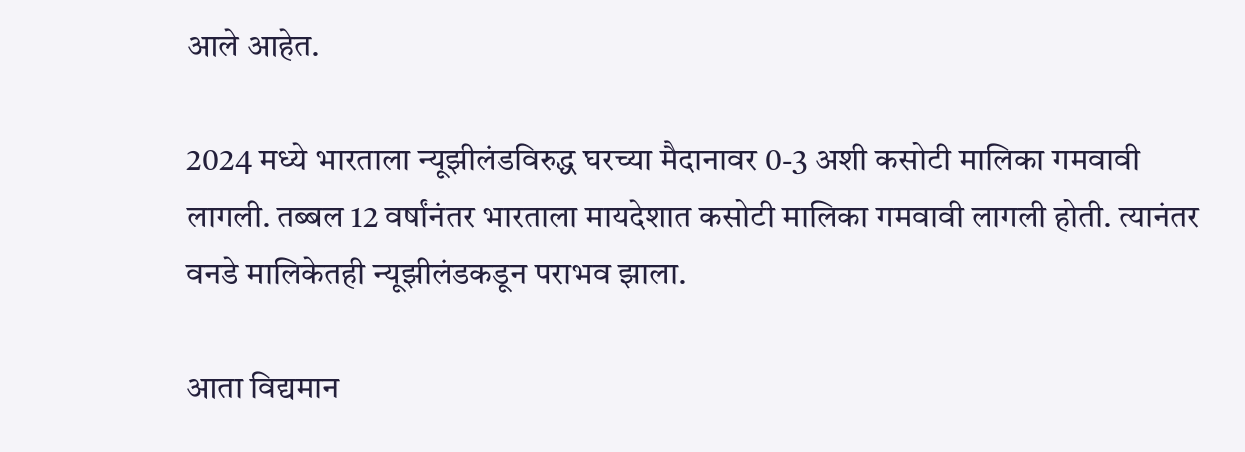आले आहेत.

2024 मध्ये भारताला न्यूझीलंडविरुद्ध घरच्या मैदानावर 0-3 अशी कसोटी मालिका गमवावी लागली. तब्बल 12 वर्षांनंतर भारताला मायदेशात कसोटी मालिका गमवावी लागली होती. त्यानंतर वनडे मालिकेतही न्यूझीलंडकडून पराभव झाला.

आता विद्यमान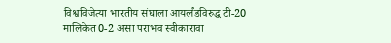विश्वविजेत्या भारतीय संघाला आयर्लंडविरुद्ध टी-20 मालिकेत 0-2 असा पराभव स्वीकारावा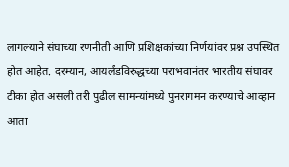लागल्याने संघाच्या रणनीती आणि प्रशिक्षकांच्या निर्णयांवर प्रश्न उपस्थित होत आहेत. दरम्यान, आयर्लंडविरुद्धच्या पराभवानंतर भारतीय संघावर टीका होत असली तरी पुढील सामन्यांमध्ये पुनरागमन करण्याचे आव्हान आता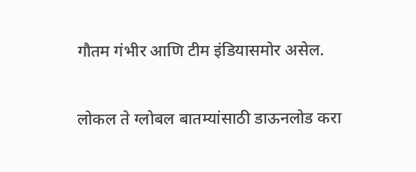गौतम गंभीर आणि टीम इंडियासमोर असेल.

लोकल ते ग्लोबल बातम्यांसाठी डाऊनलोड करा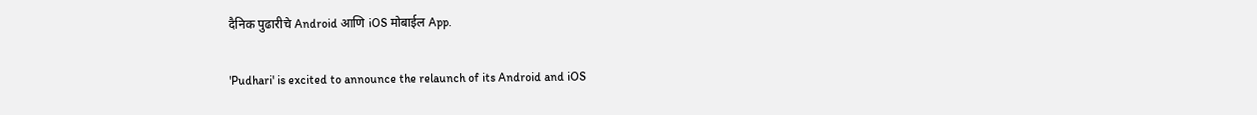दैनिक पुढारीचे Android आणि iOS मोबाईल App.

'Pudhari' is excited to announce the relaunch of its Android and iOS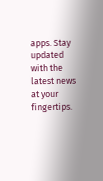apps. Stay updated with the latest news at your fingertips.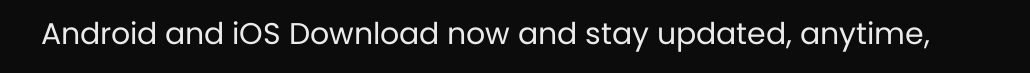Android and iOS Download now and stay updated, anytime,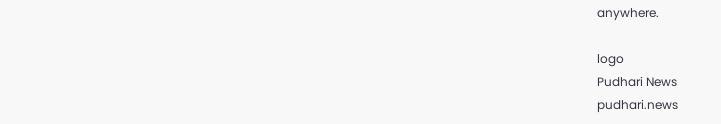anywhere.

logo
Pudhari News
pudhari.news